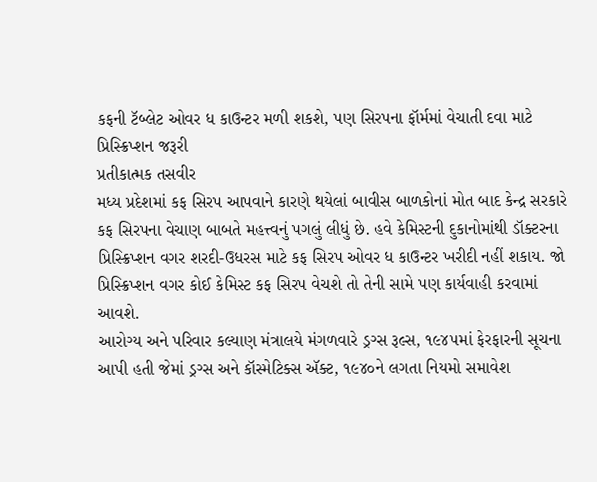કફની ટૅબ્લેટ ઓવર ધ કાઉન્ટર મળી શકશે, પણ સિરપના ફૉર્મમાં વેચાતી દવા માટે પ્રિસ્ક્રિપ્શન જરૂરી
પ્રતીકાત્મક તસવીર
મધ્ય પ્રદેશમાં કફ સિરપ આપવાને કારણે થયેલાં બાવીસ બાળકોનાં મોત બાદ કેન્દ્ર સરકારે કફ સિરપના વેચાણ બાબતે મહત્ત્વનું પગલું લીધું છે. હવે કેમિસ્ટની દુકાનોમાંથી ડૉક્ટરના પ્રિસ્ક્રિપ્શન વગર શરદી-ઉધરસ માટે કફ સિરપ ઓવર ધ કાઉન્ટર ખરીદી નહીં શકાય. જો પ્રિસ્ક્રિપ્શન વગર કોઈ કેમિસ્ટ કફ સિરપ વેચશે તો તેની સામે પણ કાર્યવાહી કરવામાં આવશે.
આરોગ્ય અને પરિવાર કલ્યાણ મંત્રાલયે મંગળવારે ડ્રગ્સ રૂલ્સ, ૧૯૪૫માં ફેરફારની સૂચના આપી હતી જેમાં ડ્રગ્સ અને કૉસ્મેટિક્સ ઍક્ટ, ૧૯૪૦ને લગતા નિયમો સમાવેશ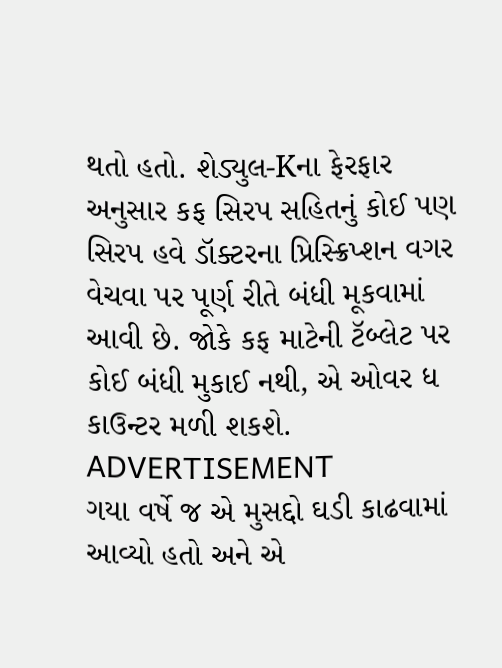થતો હતો. શેડ્યુલ-Kના ફેરફાર અનુસાર કફ સિરપ સહિતનું કોઈ પણ સિરપ હવે ડૉક્ટરના પ્રિસ્ક્રિપ્શન વગર વેચવા પર પૂર્ણ રીતે બંધી મૂકવામાં આવી છે. જોકે કફ માટેની ટૅબ્લેટ પર કોઈ બંધી મુકાઈ નથી, એ ઓવર ધ કાઉન્ટર મળી શકશે.
ADVERTISEMENT
ગયા વર્ષે જ એ મુસદ્દો ઘડી કાઢવામાં આવ્યો હતો અને એ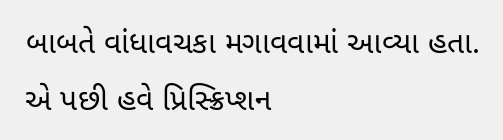બાબતે વાંધાવચકા મગાવવામાં આવ્યા હતા. એ પછી હવે પ્રિસ્ક્રિપ્શન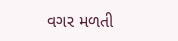વગર મળતી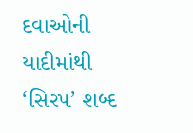દવાઓની યાદીમાંથી ‘સિરપ’ શબ્દ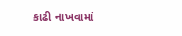કાઢી નાખવામાં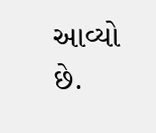આવ્યો છે.